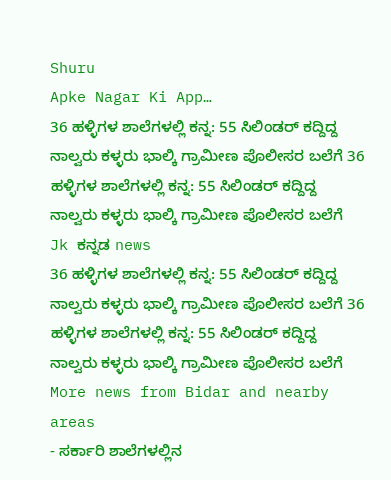Shuru
Apke Nagar Ki App…
36 ಹಳ್ಳಿಗಳ ಶಾಲೆಗಳಲ್ಲಿ ಕನ್ನ: 55 ಸಿಲಿಂಡರ್ ಕದ್ದಿದ್ದ ನಾಲ್ವರು ಕಳ್ಳರು ಭಾಲ್ಕಿ ಗ್ರಾಮೀಣ ಪೊಲೀಸರ ಬಲೆಗೆ 36 ಹಳ್ಳಿಗಳ ಶಾಲೆಗಳಲ್ಲಿ ಕನ್ನ: 55 ಸಿಲಿಂಡರ್ ಕದ್ದಿದ್ದ ನಾಲ್ವರು ಕಳ್ಳರು ಭಾಲ್ಕಿ ಗ್ರಾಮೀಣ ಪೊಲೀಸರ ಬಲೆಗೆ
Jk ಕನ್ನಡ news
36 ಹಳ್ಳಿಗಳ ಶಾಲೆಗಳಲ್ಲಿ ಕನ್ನ: 55 ಸಿಲಿಂಡರ್ ಕದ್ದಿದ್ದ ನಾಲ್ವರು ಕಳ್ಳರು ಭಾಲ್ಕಿ ಗ್ರಾಮೀಣ ಪೊಲೀಸರ ಬಲೆಗೆ 36 ಹಳ್ಳಿಗಳ ಶಾಲೆಗಳಲ್ಲಿ ಕನ್ನ: 55 ಸಿಲಿಂಡರ್ ಕದ್ದಿದ್ದ ನಾಲ್ವರು ಕಳ್ಳರು ಭಾಲ್ಕಿ ಗ್ರಾಮೀಣ ಪೊಲೀಸರ ಬಲೆಗೆ
More news from Bidar and nearby areas
- ಸರ್ಕಾರಿ ಶಾಲೆಗಳಲ್ಲಿನ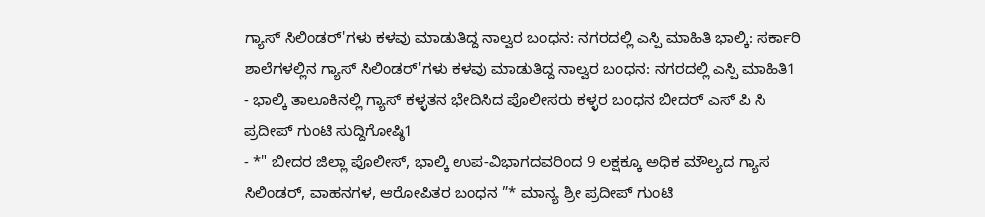ಗ್ಯಾಸ್ ಸಿಲಿಂಡರ್'ಗಳು ಕಳವು ಮಾಡುತಿದ್ದ ನಾಲ್ವರ ಬಂಧನ: ನಗರದಲ್ಲಿ ಎಸ್ಪಿ ಮಾಹಿತಿ ಭಾಲ್ಕಿ: ಸರ್ಕಾರಿ ಶಾಲೆಗಳಲ್ಲಿನ ಗ್ಯಾಸ್ ಸಿಲಿಂಡರ್'ಗಳು ಕಳವು ಮಾಡುತಿದ್ದ ನಾಲ್ವರ ಬಂಧನ: ನಗರದಲ್ಲಿ ಎಸ್ಪಿ ಮಾಹಿತಿ1
- ಭಾಲ್ಕಿ ತಾಲೂಕಿನಲ್ಲಿ ಗ್ಯಾಸ್ ಕಳ್ಳತನ ಭೇದಿಸಿದ ಪೊಲೀಸರು ಕಳ್ಳರ ಬಂಧನ ಬೀದರ್ ಎಸ್ ಪಿ ಸಿ ಪ್ರದೀಪ್ ಗುಂಟಿ ಸುದ್ದಿಗೋಷ್ಠಿ1
- *" ಬೀದರ ಜಿಲ್ಲಾ ಪೊಲೀಸ್, ಭಾಲ್ಕಿ ಉಪ-ವಿಭಾಗದವರಿಂದ 9 ಲಕ್ಷಕ್ಕೂ ಅಧಿಕ ಮೌಲ್ಯದ ಗ್ಯಾಸ ಸಿಲಿಂಡರ್, ವಾಹನಗಳ, ಆರೋಪಿತರ ಬಂಧನ ”* ಮಾನ್ಯ ಶ್ರೀ ಪ್ರದೀಪ್ ಗುಂಟಿ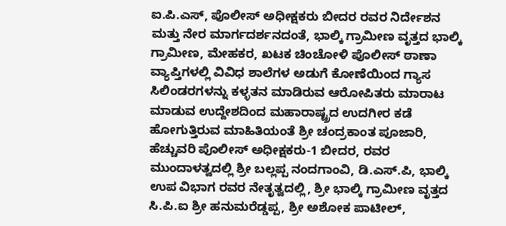ಐ.ಪಿ.ಎಸ್, ಪೊಲೀಸ್ ಅಧೀಕ್ಷಕರು ಬೀದರ ರವರ ನಿರ್ದೇಶನ ಮತ್ತು ನೇರ ಮಾರ್ಗದರ್ಶನದಂತೆ, ಭಾಲ್ಕಿ ಗ್ರಾಮೀಣ ವೃತ್ತದ ಭಾಲ್ಕಿ ಗ್ರಾಮೀಣ, ಮೇಹಕರ, ಖಟಕ ಚಿಂಚೋಳಿ ಪೊಲೀಸ್ ಠಾಣಾ ವ್ಯಾಪ್ತಿಗಳಲ್ಲಿ ವಿವಿಧ ಶಾಲೆಗಳ ಅಡುಗೆ ಕೋಣೆಯಿಂದ ಗ್ಯಾಸ ಸಿಲಿಂಡರಗಳನ್ನು ಕಳ್ಳತನ ಮಾಡಿರುವ ಆರೋಪಿತರು ಮಾರಾಟ ಮಾಡುವ ಉದ್ದೇಶದಿಂದ ಮಹಾರಾಷ್ಟ್ರದ ಉದಗೀರ ಕಡೆ ಹೋಗುತ್ತಿರುವ ಮಾಹಿತಿಯಂತೆ ಶ್ರೀ ಚಂದ್ರಕಾಂತ ಪೂಜಾರಿ, ಹೆಚ್ಚುವರಿ ಪೊಲೀಸ್ ಅಧೀಕ್ಷಕರು-1 ಬೀದರ, ರವರ ಮುಂದಾಳತ್ವದಲ್ಲಿ ಶ್ರೀ ಬಲ್ಲಪ್ಪ ನಂದಗಾಂವಿ, ಡಿ.ಎಸ್.ಪಿ, ಭಾಲ್ಕಿ ಉಪ ವಿಭಾಗ ರವರ ನೇತೃತ್ವದಲ್ಲಿ, ಶ್ರೀ ಭಾಲ್ಕಿ ಗ್ರಾಮೀಣ ವೃತ್ತದ ಸಿ.ಪಿ.ಐ ಶ್ರೀ ಹನುಮರೆಡ್ಡಪ್ಪ, ಶ್ರೀ ಅಶೋಕ ಪಾಟೀಲ್,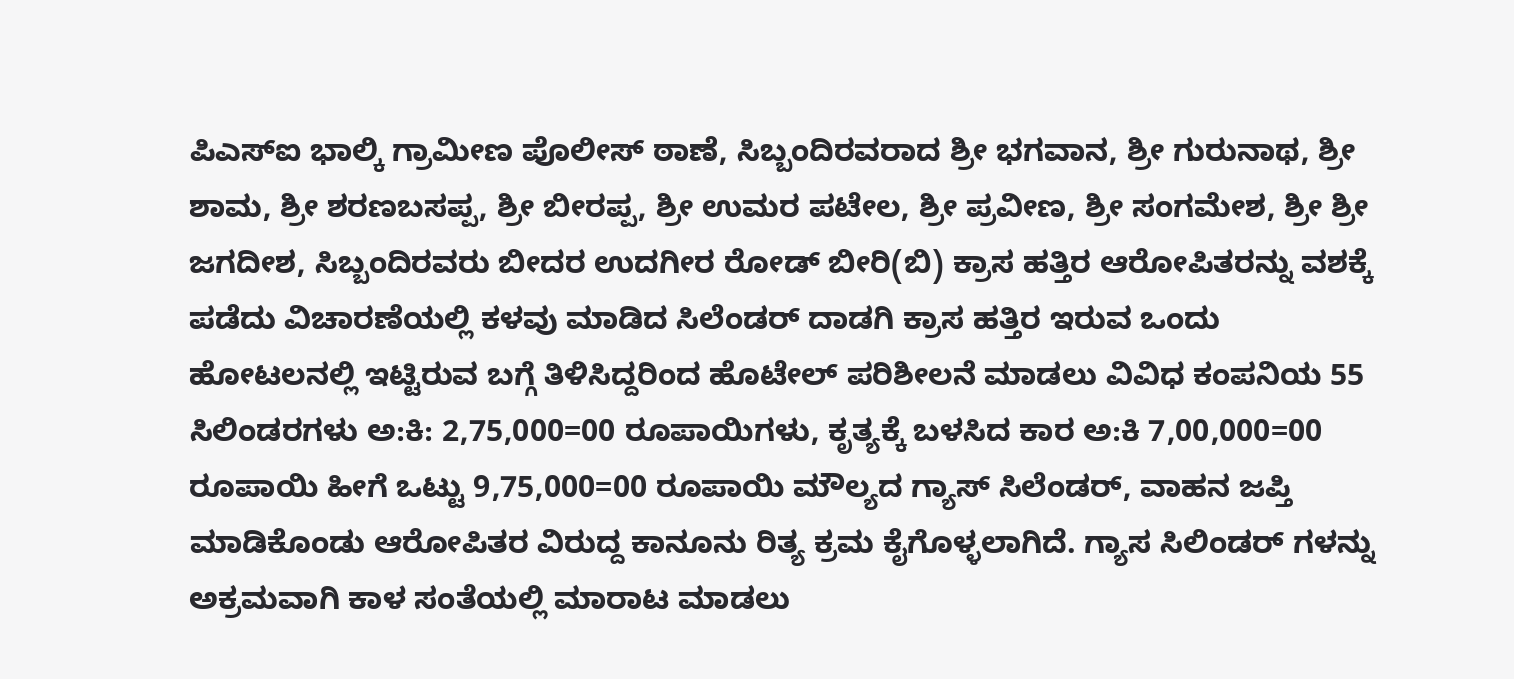ಪಿಎಸ್ಐ ಭಾಲ್ಕಿ ಗ್ರಾಮೀಣ ಪೊಲೀಸ್ ಠಾಣೆ, ಸಿಬ್ಬಂದಿರವರಾದ ಶ್ರೀ ಭಗವಾನ, ಶ್ರೀ ಗುರುನಾಥ, ಶ್ರೀ ಶಾಮ, ಶ್ರೀ ಶರಣಬಸಪ್ಪ, ಶ್ರೀ ಬೀರಪ್ಪ, ಶ್ರೀ ಉಮರ ಪಟೇಲ, ಶ್ರೀ ಪ್ರವೀಣ, ಶ್ರೀ ಸಂಗಮೇಶ, ಶ್ರೀ ಶ್ರೀ ಜಗದೀಶ, ಸಿಬ್ಬಂದಿರವರು ಬೀದರ ಉದಗೀರ ರೋಡ್ ಬೀರಿ(ಬಿ) ಕ್ರಾಸ ಹತ್ತಿರ ಆರೋಪಿತರನ್ನು ವಶಕ್ಕೆ ಪಡೆದು ವಿಚಾರಣೆಯಲ್ಲಿ ಕಳವು ಮಾಡಿದ ಸಿಲೆಂಡರ್ ದಾಡಗಿ ಕ್ರಾಸ ಹತ್ತಿರ ಇರುವ ಒಂದು ಹೋಟಲನಲ್ಲಿ ಇಟ್ಟಿರುವ ಬಗ್ಗೆ ತಿಳಿಸಿದ್ದರಿಂದ ಹೊಟೇಲ್ ಪರಿಶೀಲನೆ ಮಾಡಲು ವಿವಿಧ ಕಂಪನಿಯ 55 ಸಿಲಿಂಡರಗಳು ಅ:ಕಿ: 2,75,000=00 ರೂಪಾಯಿಗಳು, ಕೃತ್ಯಕ್ಕೆ ಬಳಸಿದ ಕಾರ ಅ:ಕಿ 7,00,000=00 ರೂಪಾಯಿ ಹೀಗೆ ಒಟ್ಟು 9,75,000=00 ರೂಪಾಯಿ ಮೌಲ್ಯದ ಗ್ಯಾಸ್ ಸಿಲೆಂಡರ್, ವಾಹನ ಜಪ್ತಿ ಮಾಡಿಕೊಂಡು ಆರೋಪಿತರ ವಿರುದ್ದ ಕಾನೂನು ರಿತ್ಯ ಕ್ರಮ ಕೈಗೊಳ್ಳಲಾಗಿದೆ. ಗ್ಯಾಸ ಸಿಲಿಂಡರ್ ಗಳನ್ನು ಅಕ್ರಮವಾಗಿ ಕಾಳ ಸಂತೆಯಲ್ಲಿ ಮಾರಾಟ ಮಾಡಲು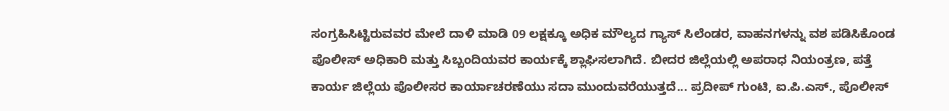ಸಂಗ್ರಹಿಸಿಟ್ಟಿರುವವರ ಮೇಲೆ ದಾಳಿ ಮಾಡಿ 09 ಲಕ್ಷಕ್ಕೂ ಅಧಿಕ ಮೌಲ್ಯದ ಗ್ಯಾಸ್ ಸಿಲೆಂಡರ, ವಾಹನಗಳನ್ನು ವಶ ಪಡಿಸಿಕೊಂಡ ಪೊಲೀಸ್ ಅಧಿಕಾರಿ ಮತ್ತು ಸಿಬ್ಬಂದಿಯವರ ಕಾರ್ಯಕ್ಕೆ ಶ್ಲಾಘಿಸಲಾಗಿದೆ. ಬೀದರ ಜಿಲ್ಲೆಯಲ್ಲಿ ಅಪರಾಧ ನಿಯಂತ್ರಣ, ಪತ್ತೆ ಕಾರ್ಯ ಜಿಲ್ಲೆಯ ಪೊಲೀಸರ ಕಾರ್ಯಾಚರಣೆಯು ಸದಾ ಮುಂದುವರೆಯುತ್ತದೆ... ಪ್ರದೀಪ್ ಗುಂಟಿ, ಐ.ಪಿ.ಎಸ್., ಪೊಲೀಸ್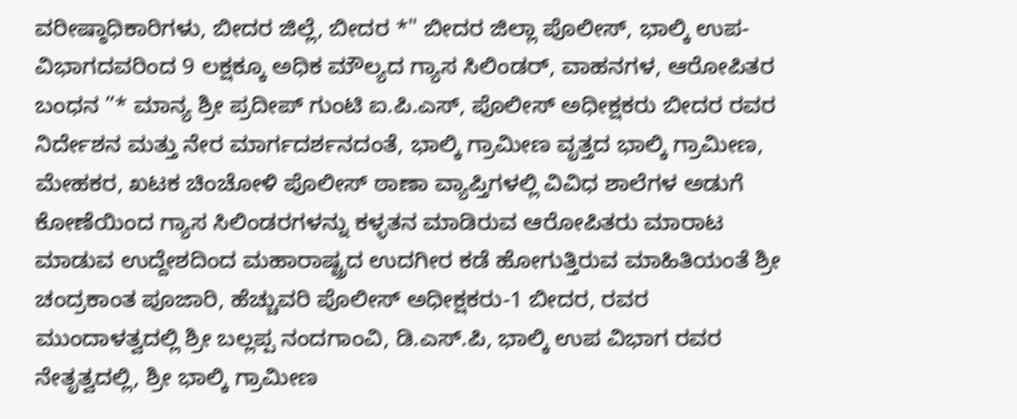ವರೀಷ್ಠಾಧಿಕಾರಿಗಳು, ಬೀದರ ಜಿಲ್ಲೆ, ಬೀದರ *" ಬೀದರ ಜಿಲ್ಲಾ ಪೊಲೀಸ್, ಭಾಲ್ಕಿ ಉಪ-ವಿಭಾಗದವರಿಂದ 9 ಲಕ್ಷಕ್ಕೂ ಅಧಿಕ ಮೌಲ್ಯದ ಗ್ಯಾಸ ಸಿಲಿಂಡರ್, ವಾಹನಗಳ, ಆರೋಪಿತರ ಬಂಧನ ”* ಮಾನ್ಯ ಶ್ರೀ ಪ್ರದೀಪ್ ಗುಂಟಿ ಐ.ಪಿ.ಎಸ್, ಪೊಲೀಸ್ ಅಧೀಕ್ಷಕರು ಬೀದರ ರವರ ನಿರ್ದೇಶನ ಮತ್ತು ನೇರ ಮಾರ್ಗದರ್ಶನದಂತೆ, ಭಾಲ್ಕಿ ಗ್ರಾಮೀಣ ವೃತ್ತದ ಭಾಲ್ಕಿ ಗ್ರಾಮೀಣ, ಮೇಹಕರ, ಖಟಕ ಚಿಂಚೋಳಿ ಪೊಲೀಸ್ ಠಾಣಾ ವ್ಯಾಪ್ತಿಗಳಲ್ಲಿ ವಿವಿಧ ಶಾಲೆಗಳ ಅಡುಗೆ ಕೋಣೆಯಿಂದ ಗ್ಯಾಸ ಸಿಲಿಂಡರಗಳನ್ನು ಕಳ್ಳತನ ಮಾಡಿರುವ ಆರೋಪಿತರು ಮಾರಾಟ ಮಾಡುವ ಉದ್ದೇಶದಿಂದ ಮಹಾರಾಷ್ಟ್ರದ ಉದಗೀರ ಕಡೆ ಹೋಗುತ್ತಿರುವ ಮಾಹಿತಿಯಂತೆ ಶ್ರೀ ಚಂದ್ರಕಾಂತ ಪೂಜಾರಿ, ಹೆಚ್ಚುವರಿ ಪೊಲೀಸ್ ಅಧೀಕ್ಷಕರು-1 ಬೀದರ, ರವರ ಮುಂದಾಳತ್ವದಲ್ಲಿ ಶ್ರೀ ಬಲ್ಲಪ್ಪ ನಂದಗಾಂವಿ, ಡಿ.ಎಸ್.ಪಿ, ಭಾಲ್ಕಿ ಉಪ ವಿಭಾಗ ರವರ ನೇತೃತ್ವದಲ್ಲಿ, ಶ್ರೀ ಭಾಲ್ಕಿ ಗ್ರಾಮೀಣ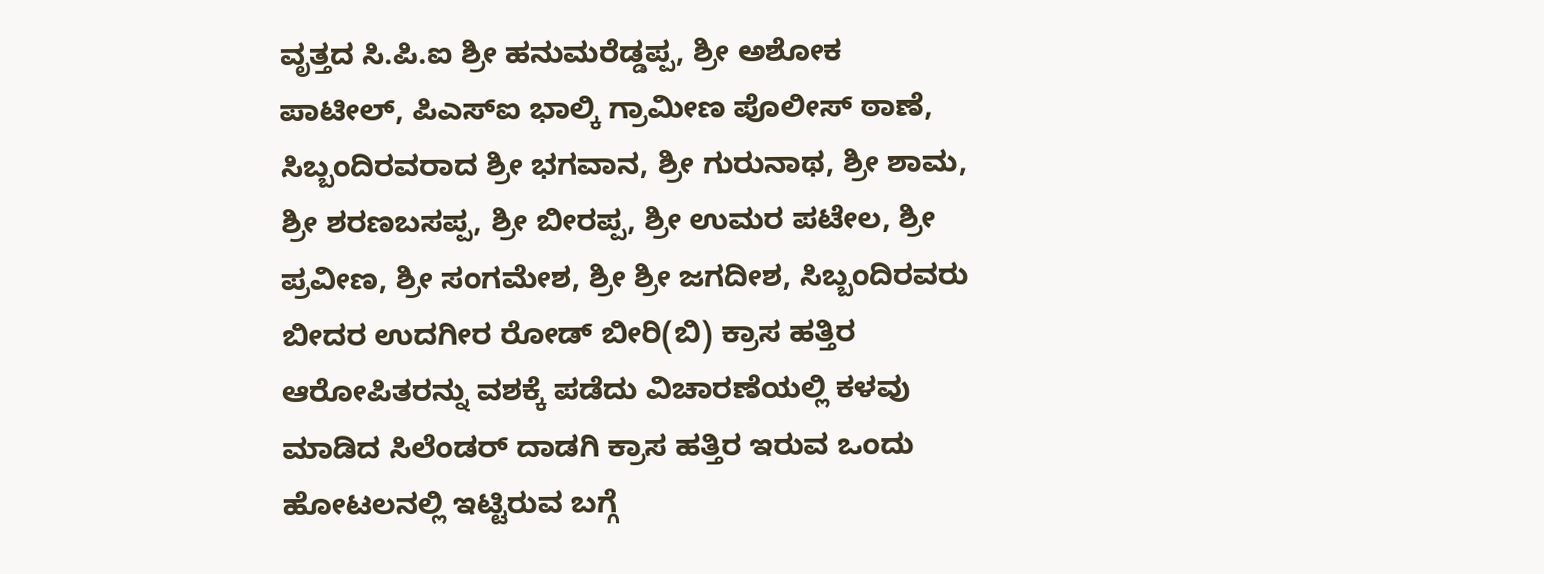ವೃತ್ತದ ಸಿ.ಪಿ.ಐ ಶ್ರೀ ಹನುಮರೆಡ್ಡಪ್ಪ, ಶ್ರೀ ಅಶೋಕ ಪಾಟೀಲ್, ಪಿಎಸ್ಐ ಭಾಲ್ಕಿ ಗ್ರಾಮೀಣ ಪೊಲೀಸ್ ಠಾಣೆ, ಸಿಬ್ಬಂದಿರವರಾದ ಶ್ರೀ ಭಗವಾನ, ಶ್ರೀ ಗುರುನಾಥ, ಶ್ರೀ ಶಾಮ, ಶ್ರೀ ಶರಣಬಸಪ್ಪ, ಶ್ರೀ ಬೀರಪ್ಪ, ಶ್ರೀ ಉಮರ ಪಟೇಲ, ಶ್ರೀ ಪ್ರವೀಣ, ಶ್ರೀ ಸಂಗಮೇಶ, ಶ್ರೀ ಶ್ರೀ ಜಗದೀಶ, ಸಿಬ್ಬಂದಿರವರು ಬೀದರ ಉದಗೀರ ರೋಡ್ ಬೀರಿ(ಬಿ) ಕ್ರಾಸ ಹತ್ತಿರ ಆರೋಪಿತರನ್ನು ವಶಕ್ಕೆ ಪಡೆದು ವಿಚಾರಣೆಯಲ್ಲಿ ಕಳವು ಮಾಡಿದ ಸಿಲೆಂಡರ್ ದಾಡಗಿ ಕ್ರಾಸ ಹತ್ತಿರ ಇರುವ ಒಂದು ಹೋಟಲನಲ್ಲಿ ಇಟ್ಟಿರುವ ಬಗ್ಗೆ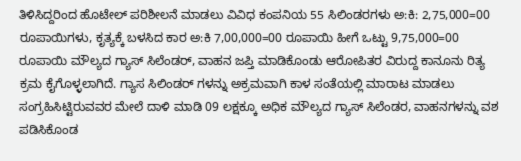ತಿಳಿಸಿದ್ದರಿಂದ ಹೊಟೇಲ್ ಪರಿಶೀಲನೆ ಮಾಡಲು ವಿವಿಧ ಕಂಪನಿಯ 55 ಸಿಲಿಂಡರಗಳು ಅ:ಕಿ: 2,75,000=00 ರೂಪಾಯಿಗಳು, ಕೃತ್ಯಕ್ಕೆ ಬಳಸಿದ ಕಾರ ಅ:ಕಿ 7,00,000=00 ರೂಪಾಯಿ ಹೀಗೆ ಒಟ್ಟು 9,75,000=00 ರೂಪಾಯಿ ಮೌಲ್ಯದ ಗ್ಯಾಸ್ ಸಿಲೆಂಡರ್, ವಾಹನ ಜಪ್ತಿ ಮಾಡಿಕೊಂಡು ಆರೋಪಿತರ ವಿರುದ್ದ ಕಾನೂನು ರಿತ್ಯ ಕ್ರಮ ಕೈಗೊಳ್ಳಲಾಗಿದೆ. ಗ್ಯಾಸ ಸಿಲಿಂಡರ್ ಗಳನ್ನು ಅಕ್ರಮವಾಗಿ ಕಾಳ ಸಂತೆಯಲ್ಲಿ ಮಾರಾಟ ಮಾಡಲು ಸಂಗ್ರಹಿಸಿಟ್ಟಿರುವವರ ಮೇಲೆ ದಾಳಿ ಮಾಡಿ 09 ಲಕ್ಷಕ್ಕೂ ಅಧಿಕ ಮೌಲ್ಯದ ಗ್ಯಾಸ್ ಸಿಲೆಂಡರ, ವಾಹನಗಳನ್ನು ವಶ ಪಡಿಸಿಕೊಂಡ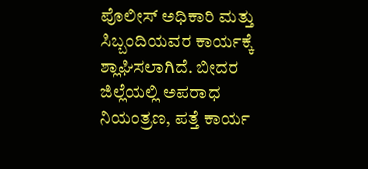ಪೊಲೀಸ್ ಅಧಿಕಾರಿ ಮತ್ತು ಸಿಬ್ಬಂದಿಯವರ ಕಾರ್ಯಕ್ಕೆ ಶ್ಲಾಘಿಸಲಾಗಿದೆ. ಬೀದರ ಜಿಲ್ಲೆಯಲ್ಲಿ ಅಪರಾಧ ನಿಯಂತ್ರಣ, ಪತ್ತೆ ಕಾರ್ಯ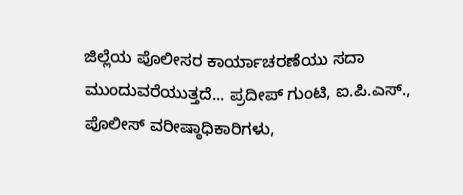ಜಿಲ್ಲೆಯ ಪೊಲೀಸರ ಕಾರ್ಯಾಚರಣೆಯು ಸದಾ ಮುಂದುವರೆಯುತ್ತದೆ... ಪ್ರದೀಪ್ ಗುಂಟಿ, ಐ.ಪಿ.ಎಸ್., ಪೊಲೀಸ್ ವರೀಷ್ಠಾಧಿಕಾರಿಗಳು,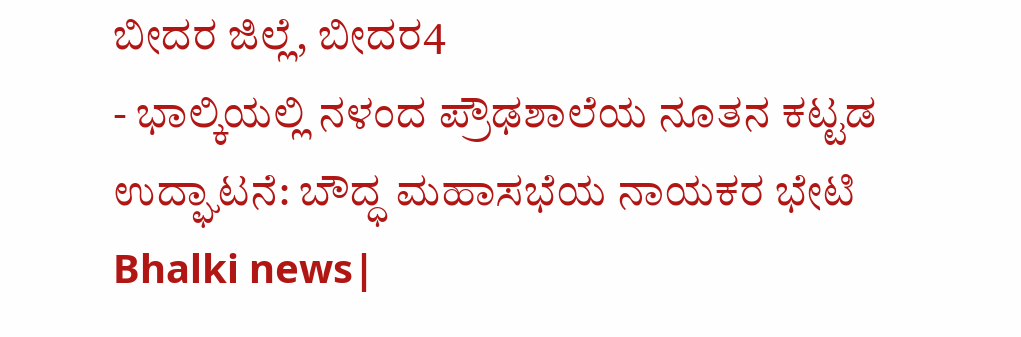ಬೀದರ ಜಿಲ್ಲೆ, ಬೀದರ4
- ಭಾಲ್ಕಿಯಲ್ಲಿ ನಳಂದ ಪ್ರೌಢಶಾಲೆಯ ನೂತನ ಕಟ್ಟಡ ಉದ್ಘಾಟನೆ: ಬೌದ್ಧ ಮಹಾಸಭೆಯ ನಾಯಕರ ಭೇಟಿ Bhalki news|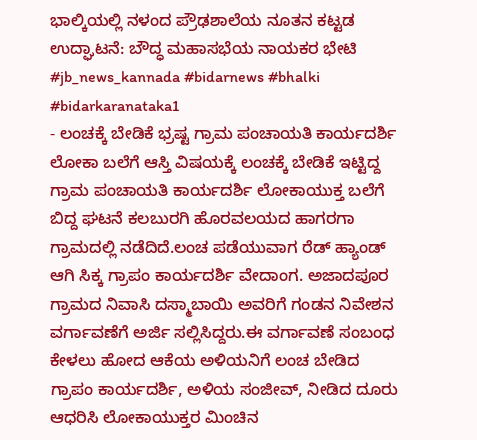ಭಾಲ್ಕಿಯಲ್ಲಿ ನಳಂದ ಪ್ರೌಢಶಾಲೆಯ ನೂತನ ಕಟ್ಟಡ ಉದ್ಘಾಟನೆ: ಬೌದ್ಧ ಮಹಾಸಭೆಯ ನಾಯಕರ ಭೇಟಿ #jb_news_kannada #bidarnews #bhalki #bidarkaranataka1
- ಲಂಚಕ್ಕೆ ಬೇಡಿಕೆ ಭ್ರಷ್ಟ ಗ್ರಾಮ ಪಂಚಾಯತಿ ಕಾರ್ಯದರ್ಶಿ ಲೋಕಾ ಬಲೆಗೆ ಆಸ್ತಿ ವಿಷಯಕ್ಕೆ ಲಂಚಕ್ಕೆ ಬೇಡಿಕೆ ಇಟ್ಟಿದ್ದ ಗ್ರಾಮ ಪಂಚಾಯತಿ ಕಾರ್ಯದರ್ಶಿ ಲೋಕಾಯುಕ್ತ ಬಲೆಗೆ ಬಿದ್ದ ಘಟನೆ ಕಲಬುರಗಿ ಹೊರವಲಯದ ಹಾಗರಗಾ ಗ್ರಾಮದಲ್ಲಿ ನಡೆದಿದೆ.ಲಂಚ ಪಡೆಯುವಾಗ ರೆಡ್ ಹ್ಯಾಂಡ್ ಆಗಿ ಸಿಕ್ಕ ಗ್ರಾಪಂ ಕಾರ್ಯದರ್ಶಿ ವೇದಾಂಗ. ಅಜಾದಪೂರ ಗ್ರಾಮದ ನಿವಾಸಿ ದಸ್ಮಾಬಾಯಿ ಅವರಿಗೆ ಗಂಡನ ನಿವೇಶನ ವರ್ಗಾವಣೆಗೆ ಅರ್ಜಿ ಸಲ್ಲಿಸಿದ್ದರು.ಈ ವರ್ಗಾವಣೆ ಸಂಬಂಧ ಕೇಳಲು ಹೋದ ಆಕೆಯ ಅಳಿಯನಿಗೆ ಲಂಚ ಬೇಡಿದ ಗ್ರಾಪಂ ಕಾರ್ಯದರ್ಶಿ, ಅಳಿಯ ಸಂಜೀವ್, ನೀಡಿದ ದೂರು ಆಧರಿಸಿ ಲೋಕಾಯುಕ್ತರ ಮಿಂಚಿನ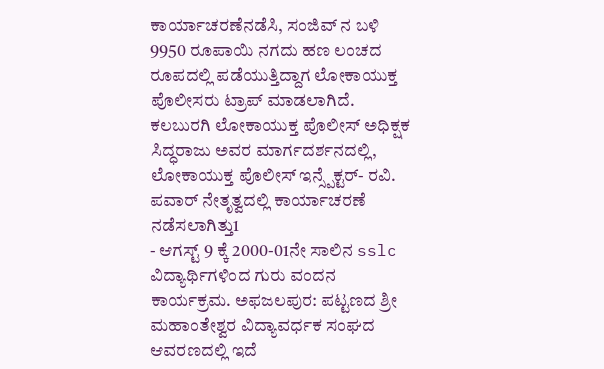ಕಾರ್ಯಾಚರಣೆನಡೆಸಿ, ಸಂಜಿವ್ ನ ಬಳಿ 9950 ರೂಪಾಯಿ ನಗದು ಹಣ ಲಂಚದ ರೂಪದಲ್ಲಿ ಪಡೆಯುತ್ತಿದ್ದಾಗ ಲೋಕಾಯುಕ್ತ ಪೊಲೀಸರು ಟ್ರಾಪ್ ಮಾಡಲಾಗಿದೆ. ಕಲಬುರಗಿ ಲೋಕಾಯುಕ್ತ ಪೊಲೀಸ್ ಅಧಿಕ್ಷಕ ಸಿದ್ಧರಾಜು ಅವರ ಮಾರ್ಗದರ್ಶನದಲ್ಲಿ, ಲೋಕಾಯುಕ್ತ ಪೊಲೀಸ್ ಇನ್ಸ್ಪೆಕ್ಟರ್- ರವಿ. ಪವಾರ್ ನೇತೃತ್ವದಲ್ಲಿ ಕಾರ್ಯಾಚರಣೆ ನಡೆಸಲಾಗಿತ್ತು1
- ಆಗಸ್ಟ್ 9 ಕ್ಕೆ 2000-01ನೇ ಸಾಲಿನ sslc ವಿದ್ಯಾರ್ಥಿಗಳಿಂದ ಗುರು ವಂದನ ಕಾರ್ಯಕ್ರಮ. ಅಫಜಲಪುರ: ಪಟ್ಟಣದ ಶ್ರೀ ಮಹಾಂತೇಶ್ವರ ವಿದ್ಯಾವರ್ಧಕ ಸಂಘದ ಆವರಣದಲ್ಲಿ ಇದೆ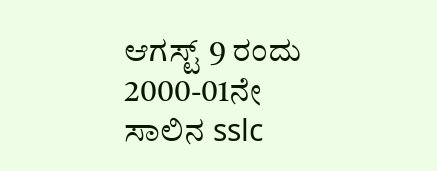ಆಗಸ್ಟ್ 9 ರಂದು 2000-01ನೇ ಸಾಲಿನ sslc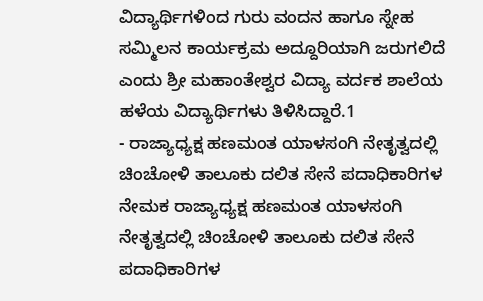ವಿದ್ಯಾರ್ಥಿಗಳಿಂದ ಗುರು ವಂದನ ಹಾಗೂ ಸ್ನೇಹ ಸಮ್ಮಿಲನ ಕಾರ್ಯಕ್ರಮ ಅದ್ದೂರಿಯಾಗಿ ಜರುಗಲಿದೆ ಎಂದು ಶ್ರೀ ಮಹಾಂತೇಶ್ವರ ವಿದ್ಯಾ ವರ್ದಕ ಶಾಲೆಯ ಹಳೆಯ ವಿದ್ಯಾರ್ಥಿಗಳು ತಿಳಿಸಿದ್ದಾರೆ.1
- ರಾಜ್ಯಾಧ್ಯಕ್ಷ ಹಣಮಂತ ಯಾಳಸಂಗಿ ನೇತೃತ್ವದಲ್ಲಿ ಚಿಂಚೋಳಿ ತಾಲೂಕು ದಲಿತ ಸೇನೆ ಪದಾಧಿಕಾರಿಗಳ ನೇಮಕ ರಾಜ್ಯಾಧ್ಯಕ್ಷ ಹಣಮಂತ ಯಾಳಸಂಗಿ ನೇತೃತ್ವದಲ್ಲಿ ಚಿಂಚೋಳಿ ತಾಲೂಕು ದಲಿತ ಸೇನೆ ಪದಾಧಿಕಾರಿಗಳ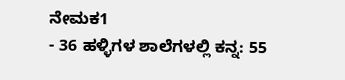ನೇಮಕ1
- 36 ಹಳ್ಳಿಗಳ ಶಾಲೆಗಳಲ್ಲಿ ಕನ್ನ: 55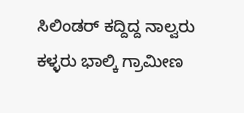ಸಿಲಿಂಡರ್ ಕದ್ದಿದ್ದ ನಾಲ್ವರು ಕಳ್ಳರು ಭಾಲ್ಕಿ ಗ್ರಾಮೀಣ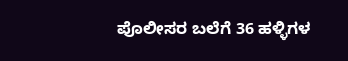ಪೊಲೀಸರ ಬಲೆಗೆ 36 ಹಳ್ಳಿಗಳ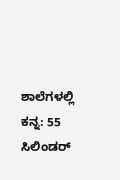ಶಾಲೆಗಳಲ್ಲಿ ಕನ್ನ: 55 ಸಿಲಿಂಡರ್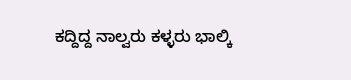ಕದ್ದಿದ್ದ ನಾಲ್ವರು ಕಳ್ಳರು ಭಾಲ್ಕಿ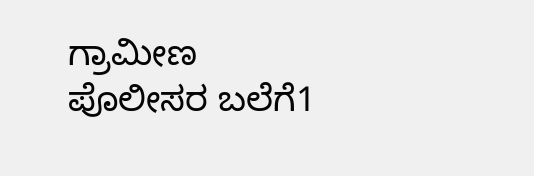ಗ್ರಾಮೀಣ ಪೊಲೀಸರ ಬಲೆಗೆ1